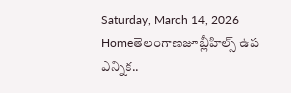Saturday, March 14, 2026
Homeతెలంగాణజూబ్లీహిల్స్ ఉప ఎన్నిక..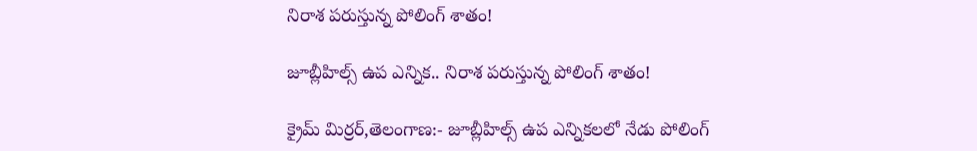నిరాశ పరుస్తున్న పోలింగ్ శాతం!

జూబ్లీహిల్స్ ఉప ఎన్నిక.. నిరాశ పరుస్తున్న పోలింగ్ శాతం!

క్రైమ్ మిర్రర్,తెలంగాణ:- జూబ్లీహిల్స్ ఉప ఎన్నికలలో నేడు పోలింగ్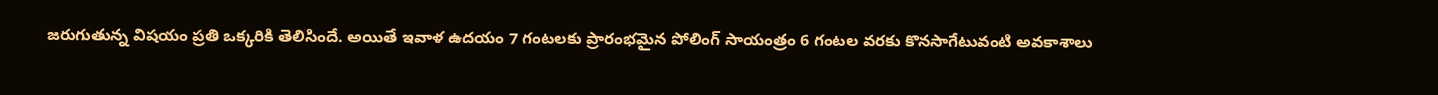జరుగుతున్న విషయం ప్రతి ఒక్కరికి తెలిసిందే. అయితే ఇవాళ ఉదయం 7 గంటలకు ప్రారంభమైన పోలింగ్ సాయంత్రం 6 గంటల వరకు కొనసాగేటువంటి అవకాశాలు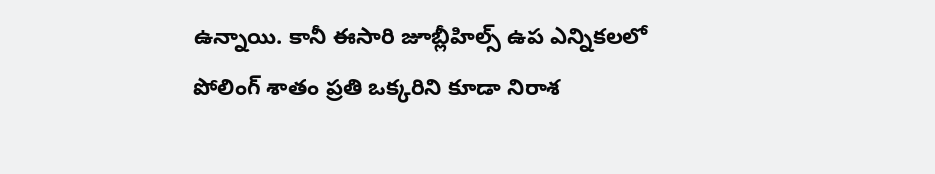ఉన్నాయి. కానీ ఈసారి జూబ్లీహిల్స్ ఉప ఎన్నికలలో పోలింగ్ శాతం ప్రతి ఒక్కరిని కూడా నిరాశ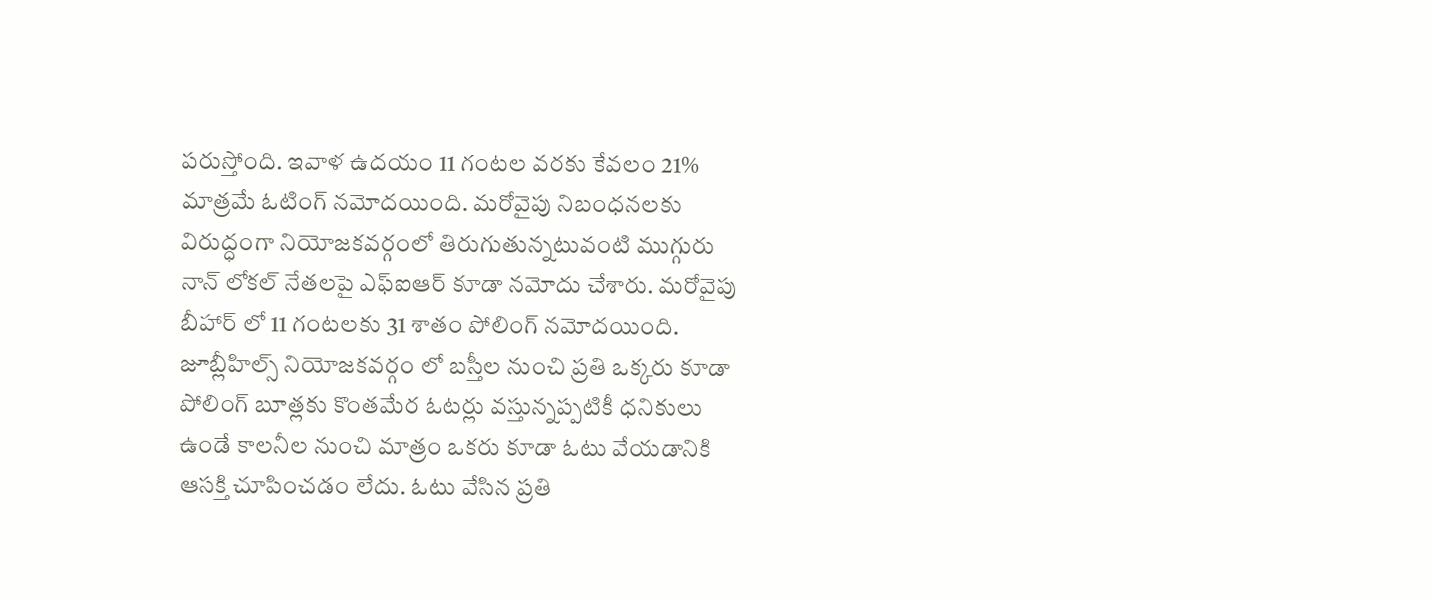పరుస్తోంది. ఇవాళ ఉదయం 11 గంటల వరకు కేవలం 21% మాత్రమే ఓటింగ్ నమోదయింది. మరోవైపు నిబంధనలకు విరుద్ధంగా నియోజకవర్గంలో తిరుగుతున్నటువంటి ముగ్గురు నాన్ లోకల్ నేతలపై ఎఫ్ఐఆర్ కూడా నమోదు చేశారు. మరోవైపు బీహార్ లో 11 గంటలకు 31 శాతం పోలింగ్ నమోదయింది. జూబ్లీహిల్స్ నియోజకవర్గం లో బస్తీల నుంచి ప్రతి ఒక్కరు కూడా పోలింగ్ బూత్లకు కొంతమేర ఓటర్లు వస్తున్నప్పటికీ ధనికులు ఉండే కాలనీల నుంచి మాత్రం ఒకరు కూడా ఓటు వేయడానికి ఆసక్తి చూపించడం లేదు. ఓటు వేసిన ప్రతి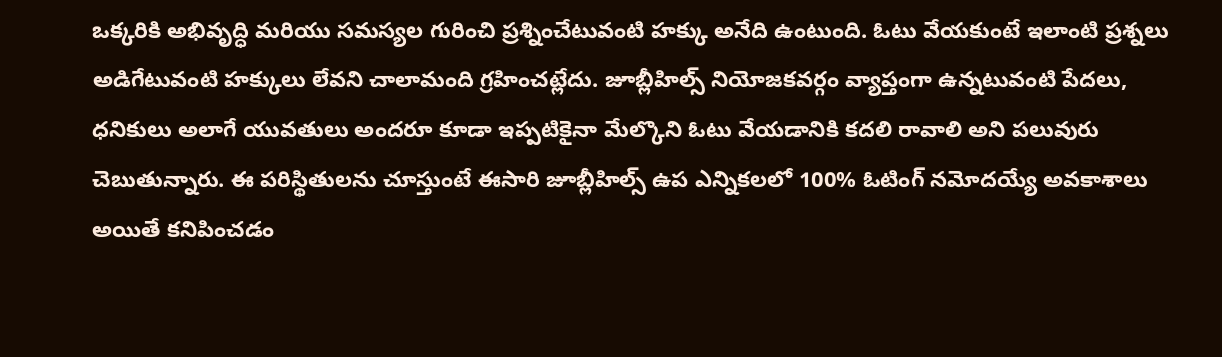ఒక్కరికి అభివృద్ధి మరియు సమస్యల గురించి ప్రశ్నించేటువంటి హక్కు అనేది ఉంటుంది. ఓటు వేయకుంటే ఇలాంటి ప్రశ్నలు అడిగేటువంటి హక్కులు లేవని చాలామంది గ్రహించట్లేదు. జూబ్లీహిల్స్ నియోజకవర్గం వ్యాప్తంగా ఉన్నటువంటి పేదలు, ధనికులు అలాగే యువతులు అందరూ కూడా ఇప్పటికైనా మేల్కొని ఓటు వేయడానికి కదలి రావాలి అని పలువురు చెబుతున్నారు. ఈ పరిస్థితులను చూస్తుంటే ఈసారి జూబ్లీహిల్స్ ఉప ఎన్నికలలో 100% ఓటింగ్ నమోదయ్యే అవకాశాలు అయితే కనిపించడం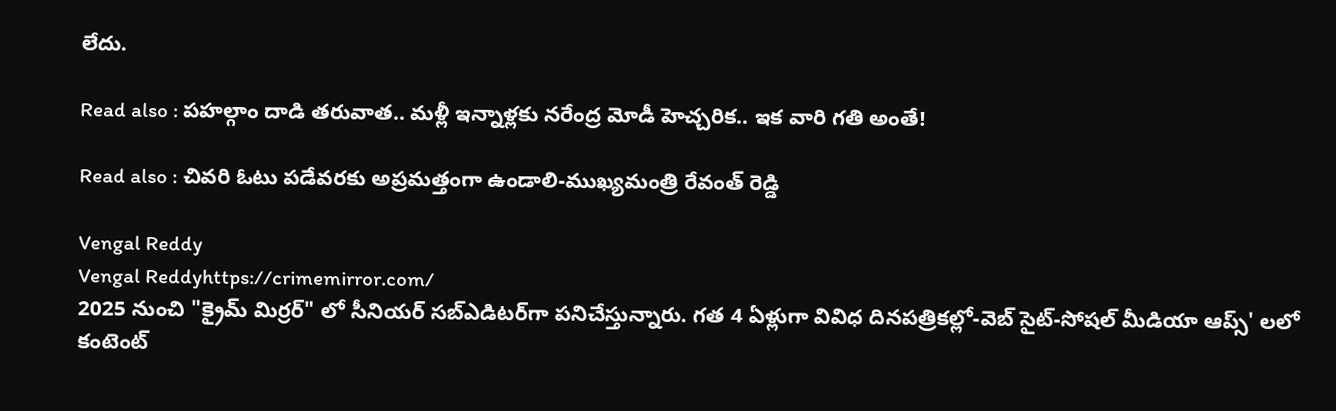లేదు.

Read also : పహల్గాం దాడి తరువాత.. మళ్లీ ఇన్నాళ్లకు నరేంద్ర మోడీ హెచ్చరిక.. ఇక వారి గతి అంతే!

Read also : చివరి ఓటు పడేవరకు అప్రమత్తంగా ఉండాలి-ముఖ్యమంత్రి రేవంత్ రెడ్డి

Vengal Reddy
Vengal Reddyhttps://crimemirror.com/
2025 నుంచి "క్రైమ్ మిర్రర్" లో సీనియర్ సబ్‌ఎడిటర్‌గా పనిచేస్తున్నారు. గత 4 ఏళ్లుగా వివిధ దినపత్రికల్లో-వెబ్ సైట్-సోషల్ మీడియా ఆప్స్' లలో కంటెంట్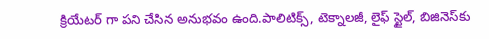క్రియేటర్ గా పని చేసిన అనుభవం ఉంది.పాలిటిక్స్‌, టెక్నాలజీ, లైఫ్‌ స్టైల్‌, బిజినెస్‌కు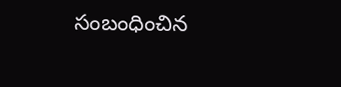సంబంధించిన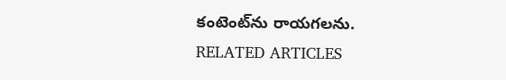కంటెంట్‌ను రాయగలను.
RELATED ARTICLES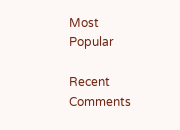Most Popular

Recent Comments